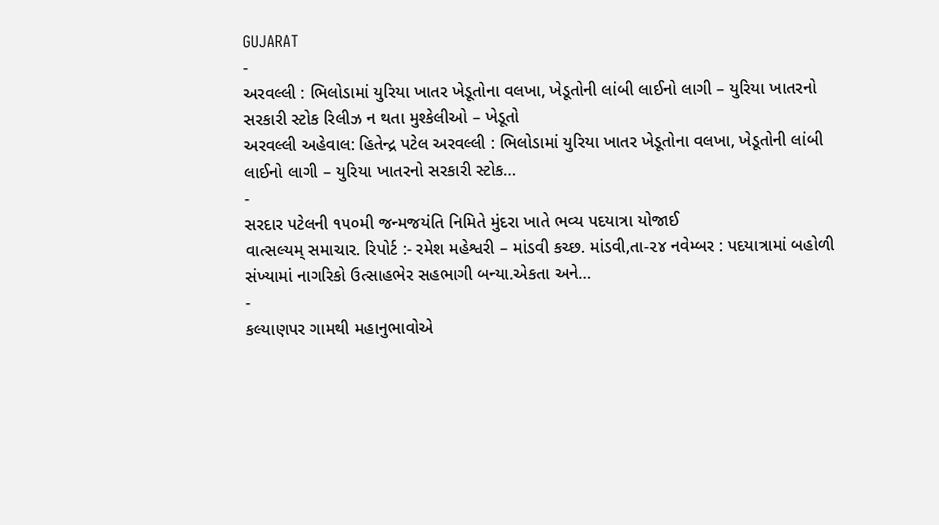GUJARAT
-
અરવલ્લી : ભિલોડામાં યુરિયા ખાતર ખેડૂતોના વલખા, ખેડૂતોની લાંબી લાઈનો લાગી – યુરિયા ખાતરનો સરકારી સ્ટોક રિલીઝ ન થતા મુશ્કેલીઓ – ખેડૂતો
અરવલ્લી અહેવાલ: હિતેન્દ્ર પટેલ અરવલ્લી : ભિલોડામાં યુરિયા ખાતર ખેડૂતોના વલખા, ખેડૂતોની લાંબી લાઈનો લાગી – યુરિયા ખાતરનો સરકારી સ્ટોક…
-
સરદાર પટેલની ૧૫૦મી જન્મજયંતિ નિમિતે મુંદરા ખાતે ભવ્ય પદયાત્રા યોજાઈ
વાત્સલ્યમ્ સમાચાર. રિપોર્ટ :- રમેશ મહેશ્વરી – માંડવી કચ્છ. માંડવી,તા-૨૪ નવેમ્બર : પદયાત્રામાં બહોળી સંખ્યામાં નાગરિકો ઉત્સાહભેર સહભાગી બન્યા.એકતા અને…
-
કલ્યાણપર ગામથી મહાનુભાવોએ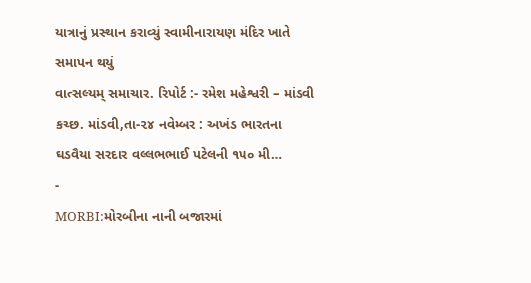યાત્રાનું પ્રસ્થાન કરાવ્યું સ્વામીનારાયણ મંદિર ખાતે સમાપન થયું
વાત્સલ્યમ્ સમાચાર. રિપોર્ટ :- રમેશ મહેશ્વરી – માંડવી કચ્છ. માંડવી,તા-૨૪ નવેમ્બર : અખંડ ભારતના ઘડવૈયા સરદાર વલ્લભભાઈ પટેલની ૧૫૦ મી…
-
MORBI:મોરબીના નાની બજારમાં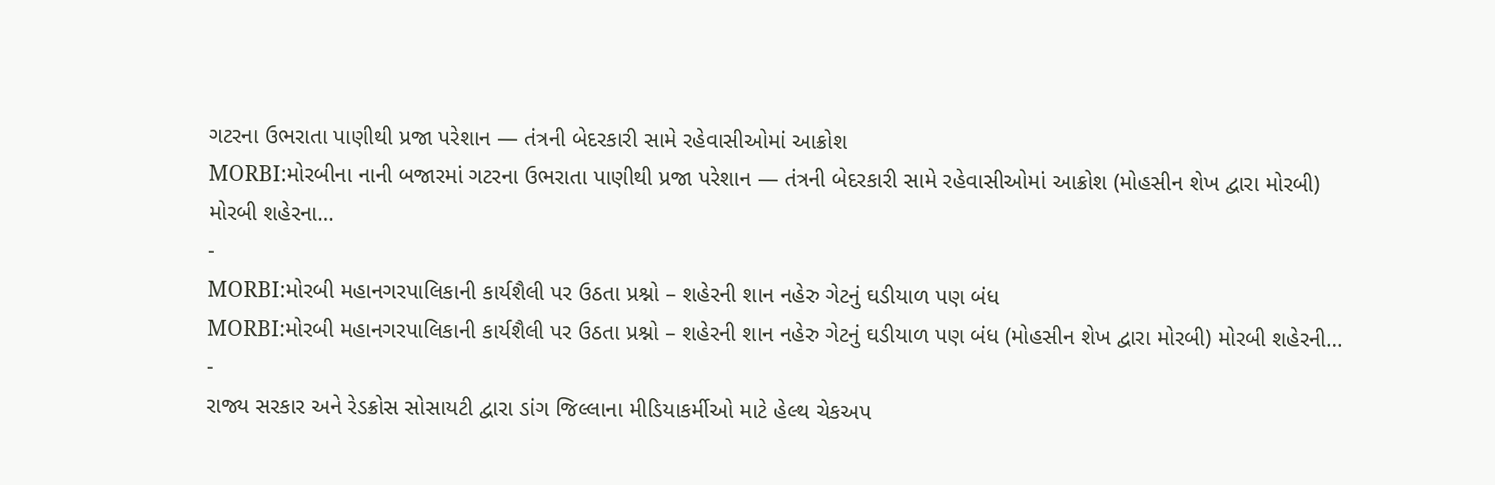ગટરના ઉભરાતા પાણીથી પ્રજા પરેશાન — તંત્રની બેદરકારી સામે રહેવાસીઓમાં આક્રોશ
MORBI:મોરબીના નાની બજારમાં ગટરના ઉભરાતા પાણીથી પ્રજા પરેશાન — તંત્રની બેદરકારી સામે રહેવાસીઓમાં આક્રોશ (મોહસીન શેખ દ્વારા મોરબી) મોરબી શહેરના…
-
MORBI:મોરબી મહાનગરપાલિકાની કાર્યશૈલી પર ઉઠતા પ્રશ્નો – શહેરની શાન નહેરુ ગેટનું ઘડીયાળ પણ બંધ
MORBI:મોરબી મહાનગરપાલિકાની કાર્યશૈલી પર ઉઠતા પ્રશ્નો – શહેરની શાન નહેરુ ગેટનું ઘડીયાળ પણ બંધ (મોહસીન શેખ દ્વારા મોરબી) મોરબી શહેરની…
-
રાજ્ય સરકાર અને રેડક્રોસ સોસાયટી દ્વારા ડાંગ જિલ્લાના મીડિયાકર્મીઓ માટે હેલ્થ ચેકઅપ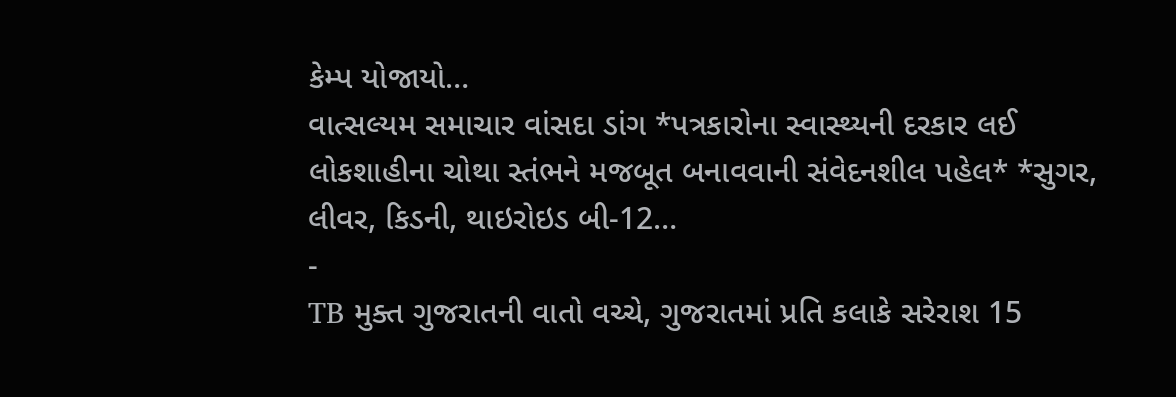કેમ્પ યોજાયો…
વાત્સલ્યમ સમાચાર વાંસદા ડાંગ *પત્રકારોના સ્વાસ્થ્યની દરકાર લઈ લોકશાહીના ચોથા સ્તંભને મજબૂત બનાવવાની સંવેદનશીલ પહેલ* *સુગર, લીવર, કિડની, થાઇરોઇડ બી-12…
-
TB મુક્ત ગુજરાતની વાતો વચ્ચે, ગુજરાતમાં પ્રતિ કલાકે સરેરાશ 15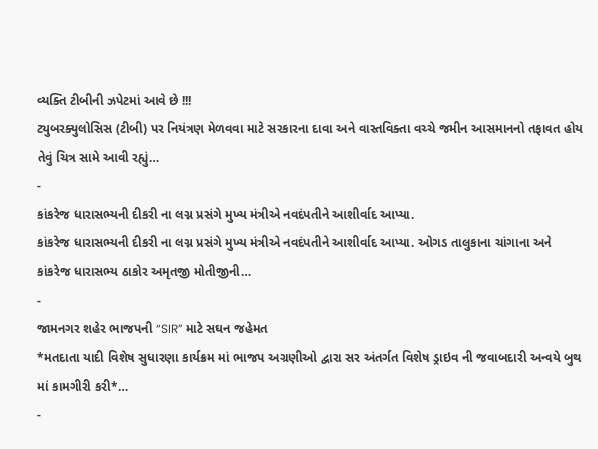વ્યક્તિ ટીબીની ઝપેટમાં આવે છે !!!
ટ્યુબરક્યુલોસિસ (ટીબી) પર નિયંત્રણ મેળવવા માટે સરકારના દાવા અને વાસ્તવિક્તા વચ્ચે જમીન આસમાનનો તફાવત હોય તેવું ચિત્ર સામે આવી રહ્યું…
-
કાંકરેજ ધારાસભ્યની દીકરી ના લગ્ન પ્રસંગે મુખ્ય મંત્રીએ નવદંપતીને આશીર્વાદ આપ્યા.
કાંકરેજ ધારાસભ્યની દીકરી ના લગ્ન પ્રસંગે મુખ્ય મંત્રીએ નવદંપતીને આશીર્વાદ આપ્યા. ઓગડ તાલુકાના ચાંગાના અને કાંકરેજ ધારાસભ્ય ઠાકોર અમૃતજી મોતીજીની…
-
જામનગર શહેર ભાજપની “SIR” માટે સઘન જહેમત
*મતદાતા યાદી વિશેષ સુધારણા કાર્યક્રમ માં ભાજપ અગ્રણીઓ દ્વારા સર અંતર્ગત વિશેષ ડ્રાઇવ ની જવાબદારી અન્વયે બુથ માં કામગીરી કરી*…
-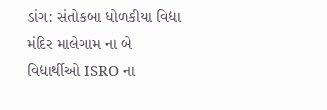ડાંગ: સંતોકબા ધોળકીયા વિદ્યા મંદિર માલેગામ ના બે વિદ્યાર્થીઓ ISRO ના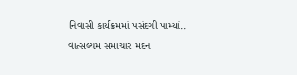નિવાસી કાર્યક્રમમાં પસંદગી પામ્યાં..
વાત્સલ્યમ સમાચાર મદન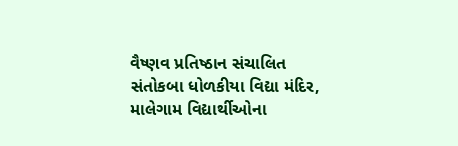વૈષ્ણવ પ્રતિષ્ઠાન સંચાલિત સંતોકબા ધોળકીયા વિદ્યા મંદિર, માલેગામ વિદ્યાર્થીઓના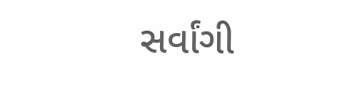સર્વાંગી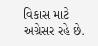વિકાસ માટે અગ્રેસર રહે છે.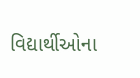વિદ્યાર્થીઓના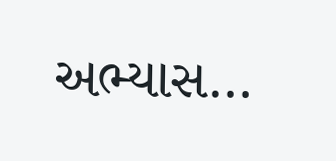અભ્યાસ…